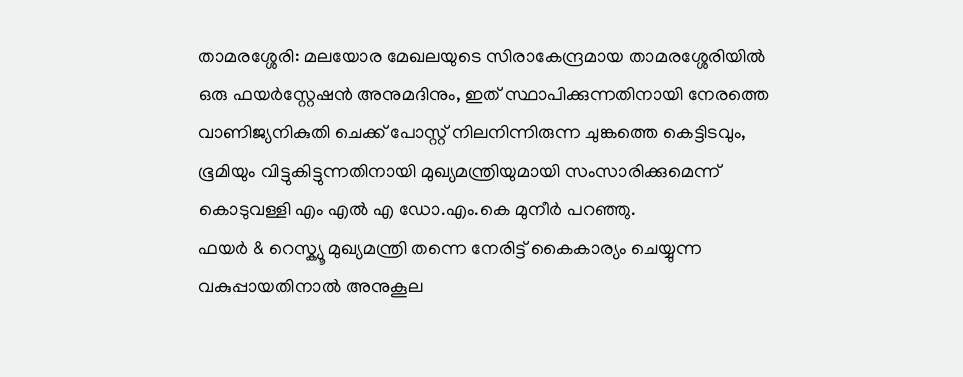താമരശ്ശേരി: മലയോര മേഖലയുടെ സിരാകേന്ദ്രമായ താമരശ്ശേരിയിൽ ഒരു ഫയർസ്റ്റേഷൻ അനുമദിനും, ഇത് സ്ഥാപിക്കുന്നതിനായി നേരത്തെ വാണിജ്യനികുതി ചെക്ക് പോസ്റ്റ് നിലനിന്നിരുന്ന ചുങ്കത്തെ കെട്ടിടവും, ഭൂമിയും വിട്ടുകിട്ടുന്നതിനായി മുഖ്യമന്ത്രിയുമായി സംസാരിക്കുമെന്ന് കൊടുവള്ളി എം എൽ എ ഡോ.എം.കെ മുനീർ പറഞ്ഞു.
ഫയർ & റെസ്ക്യൂ മുഖ്യമന്ത്രി തന്നെ നേരിട്ട് കൈകാര്യം ചെയ്യുന്ന വകുപ്പായതിനാൽ അനുകൂല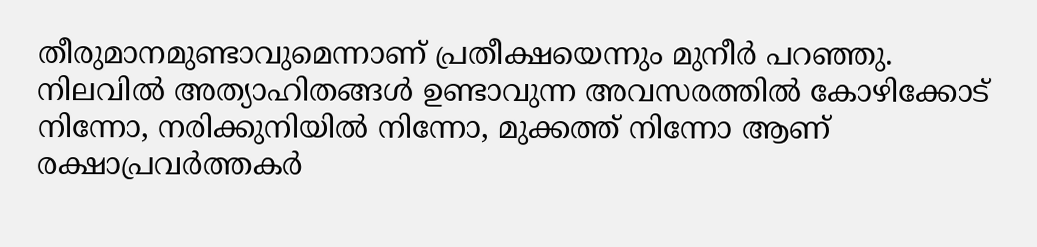തീരുമാനമുണ്ടാവുമെന്നാണ് പ്രതീക്ഷയെന്നും മുനീർ പറഞ്ഞു.
നിലവിൽ അത്യാഹിതങ്ങൾ ഉണ്ടാവുന്ന അവസരത്തിൽ കോഴിക്കോട് നിന്നോ, നരിക്കുനിയിൽ നിന്നോ, മുക്കത്ത് നിന്നോ ആണ് രക്ഷാപ്രവർത്തകർ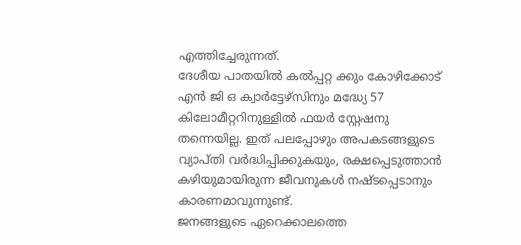എത്തിച്ചേരുന്നത്.
ദേശീയ പാതയിൽ കൽപ്പറ്റ ക്കും കോഴിക്കോട് എൻ ജി ഒ ക്വാർട്ടേഴ്സിനും മദ്ധ്യേ 57 കിലോമീറ്ററിനുള്ളിൽ ഫയർ സ്റ്റേഷനു തന്നെയില്ല. ഇത് പലപ്പോഴും അപകടങ്ങളുടെ വ്യാപ്തി വർദ്ധിപ്പിക്കുകയും, രക്ഷപ്പെടുത്താൻ കഴിയുമായിരുന്ന ജീവനുകൾ നഷ്ടപ്പെടാനും കാരണമാവുന്നുണ്ട്.
ജനങ്ങളുടെ ഏറെക്കാലത്തെ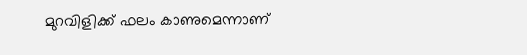മുറവിളിക്ക് ഫലം കാണുമെന്നാണ്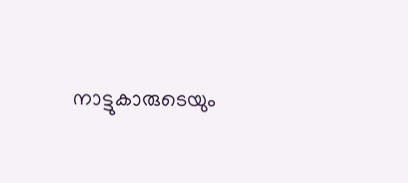നാട്ടുകാരുടെയും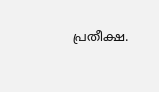പ്രതീക്ഷ.